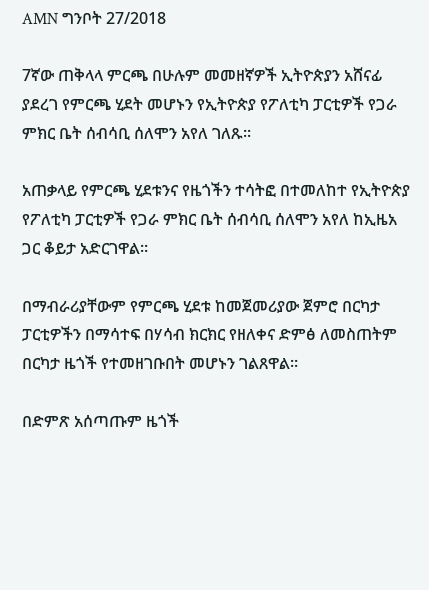AMN ግንቦት 27/2018

7ኛው ጠቅላላ ምርጫ በሁሉም መመዘኛዎች ኢትዮጵያን አሸናፊ ያደረገ የምርጫ ሂደት መሆኑን የኢትዮጵያ የፖለቲካ ፓርቲዎች የጋራ ምክር ቤት ሰብሳቢ ሰለሞን አየለ ገለጹ።

አጠቃላይ የምርጫ ሂደቱንና የዜጎችን ተሳትፎ በተመለከተ የኢትዮጵያ የፖለቲካ ፓርቲዎች የጋራ ምክር ቤት ሰብሳቢ ሰለሞን አየለ ከኢዜአ ጋር ቆይታ አድርገዋል።

በማብራሪያቸውም የምርጫ ሂደቱ ከመጀመሪያው ጀምሮ በርካታ ፓርቲዎችን በማሳተፍ በሃሳብ ክርክር የዘለቀና ድምፅ ለመስጠትም በርካታ ዜጎች የተመዘገቡበት መሆኑን ገልጸዋል።

በድምጽ አሰጣጡም ዜጎች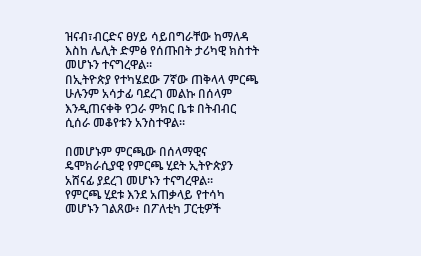ዝናብ፣ብርድና ፀሃይ ሳይበግራቸው ከማለዳ እስከ ሌሊት ድምፅ የሰጡበት ታሪካዊ ክስተት መሆኑን ተናግረዋል።
በኢትዮጵያ የተካሄደው 7ኛው ጠቅላላ ምርጫ ሁሉንም አሳታፊ ባደረገ መልኩ በሰላም እንዲጠናቀቅ የጋራ ምክር ቤቱ በትብብር ሲሰራ መቆየቱን አንስተዋል።

በመሆኑም ምርጫው በሰላማዊና ዴሞክራሲያዊ የምርጫ ሂደት ኢትዮጵያን አሸናፊ ያደረገ መሆኑን ተናግረዋል።
የምርጫ ሂደቱ እንደ አጠቃላይ የተሳካ መሆኑን ገልጸው፥ በፖለቲካ ፓርቲዎች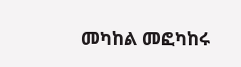መካከል መፎካከሩ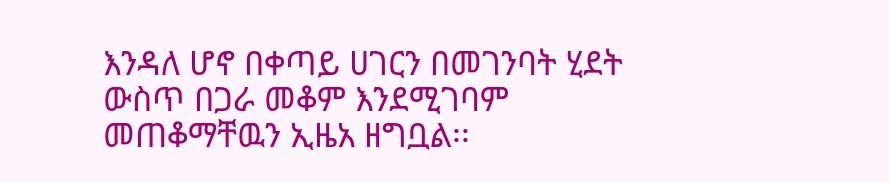እንዳለ ሆኖ በቀጣይ ሀገርን በመገንባት ሂደት ውስጥ በጋራ መቆም እንደሚገባም መጠቆማቸዉን ኢዜአ ዘግቧል፡፡